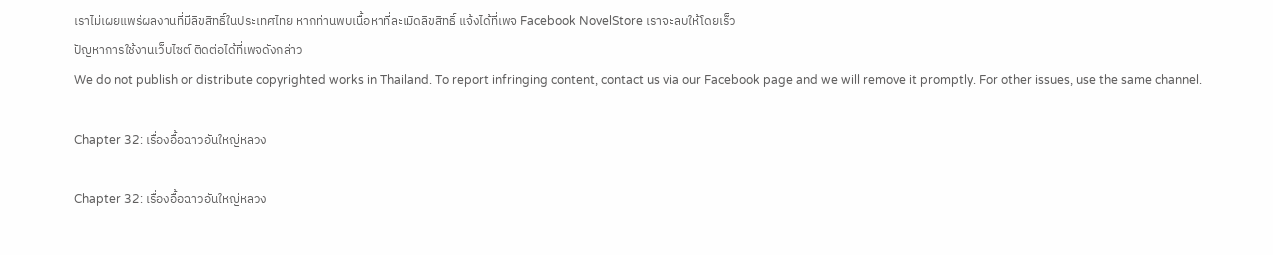เราไม่เผยแพร่ผลงานที่มีลิขสิทธิ์ในประเทศไทย หากท่านพบเนื้อหาที่ละเมิดลิขสิทธิ์ แจ้งได้ที่เพจ Facebook NovelStore เราจะลบให้โดยเร็ว
ปัญหาการใช้งานเว็บไซต์ ติดต่อได้ที่เพจดังกล่าว
We do not publish or distribute copyrighted works in Thailand. To report infringing content, contact us via our Facebook page and we will remove it promptly. For other issues, use the same channel.

Chapter 32: เรื่องอื้อฉาวอันใหญ่หลวง

Chapter 32: เรื่องอื้อฉาวอันใหญ่หลวง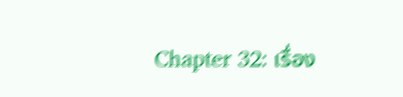Chapter 32: เรื่อง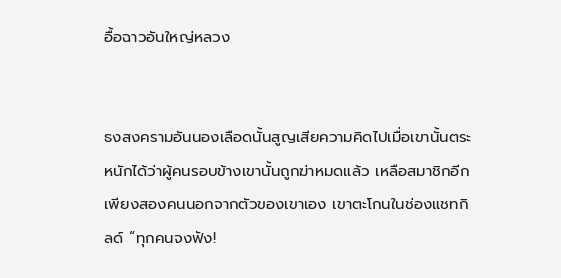อื้อฉาวอันใหญ่หลวง


ธงสงครามอันนองเลือดนั้นสูญเสียความคิดไปเมื่อเขานั้นตระหนักได้ว่าผู้คนรอบข้างเขานั้นถูกฆ่าหมดแล้ว เหลือสมาชิกอีกเพียงสองคนนอกจากตัวของเขาเอง เขาตะโกนในช่องแชทกิลด์ “ทุกคนจงฟัง!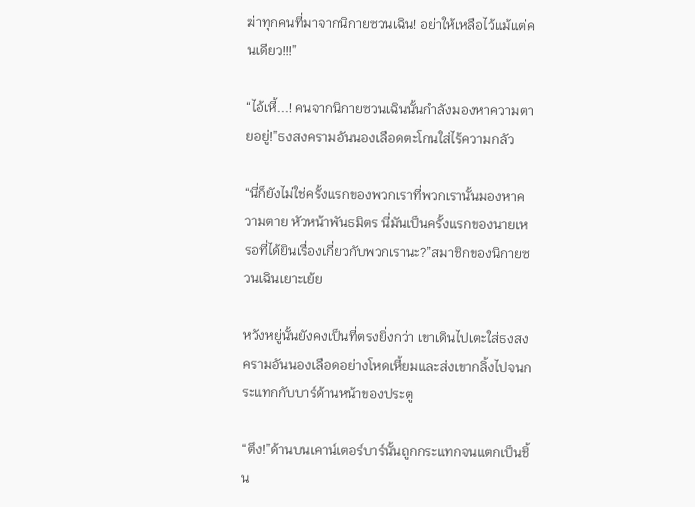ฆ่าทุกคนที่มาจากนิกายซวนเฉิน! อย่าให้เหลือไว้แม้แต่คนเดียว!!!”

“ไอ้เหี้...! คนจากนิกายซวนเฉินนั้นกำลังมองหาความตายอยู่!”ธงสงครามอันนองเลือดตะโกนใส่ไร้ความกลัว

“นี่ก็ยังไม่ใช่ครั้งแรกของพวกเราที่พวกเรานั้นมองหาความตาย หัวหน้าพันธมิตร นี่มันเป็นครั้งแรกของนายเหรอที่ได้ยินเรื่องเกี่ยวกับพวกเรานะ?”สมาชิกของนิกายซวนเฉินเยาะเย้ย

หวังหยู่นั้นยังคงเป็นที่ตรงยิ่งกว่า เขาเดินไปเตะใส่ธงสงครามอันนองเลือดอย่างโหดเหี้ยมและส่งเขากลิ้งไปจนกระแทกกับบาร์ด้านหน้าของประตู

“ตึง!”ด้านบนเคาน์เตอร์บาร์นั้นถูกกระแทกจนแตกเป็นชิ้น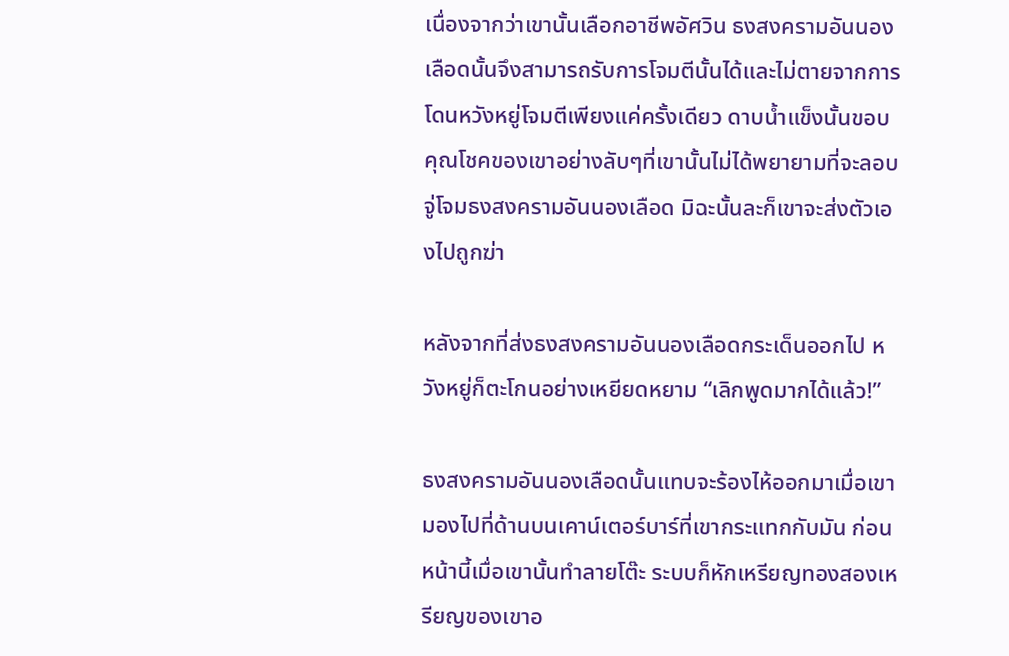เนื่องจากว่าเขานั้นเลือกอาชีพอัศวิน ธงสงครามอันนองเลือดนั้นจึงสามารถรับการโจมตีนั้นได้และไม่ตายจากการโดนหวังหยู่โจมตีเพียงแค่ครั้งเดียว ดาบน้ำแข็งนั้นขอบคุณโชคของเขาอย่างลับๆที่เขานั้นไม่ได้พยายามที่จะลอบจู่โจมธงสงครามอันนองเลือด มิฉะนั้นละก็เขาจะส่งตัวเองไปถูกฆ่า

หลังจากที่ส่งธงสงครามอันนองเลือดกระเด็นออกไป หวังหยู่ก็ตะโกนอย่างเหยียดหยาม “เลิกพูดมากได้แล้ว!”

ธงสงครามอันนองเลือดนั้นแทบจะร้องไห้ออกมาเมื่อเขามองไปที่ด้านบนเคาน์เตอร์บาร์ที่เขากระแทกกับมัน ก่อนหน้านี้เมื่อเขานั้นทำลายโต๊ะ ระบบก็หักเหรียญทองสองเหรียญของเขาอ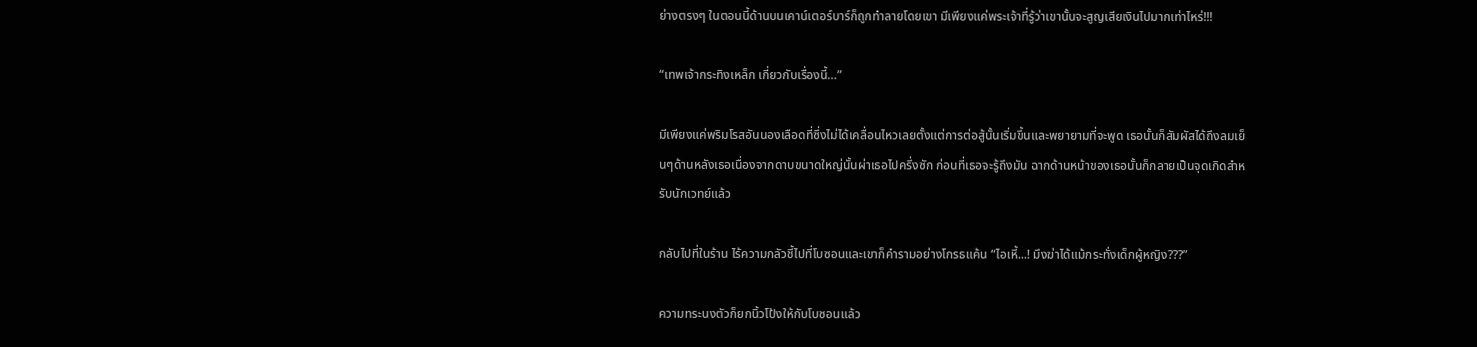ย่างตรงๆ ในตอนนี้ด้านบนเคาน์เตอร์บาร์ก็ถูกทำลายโดยเขา มีเพียงแค่พระเจ้าที่รู้ว่าเขานั้นจะสูญเสียเงินไปมากเท่าไหร่!!!

“เทพเจ้ากระทิงเหล็ก เกี่ยวกับเรื่องนี้…”

มีเพียงแค่พริมโรสอันนองเลือดที่ซึ่งไม่ได้เคลื่อนไหวเลยตั้งแต่การต่อสู้นั้นเริ่มขึ้นและพยายามที่จะพูด เธอนั้นก็สัมผัสได้ถึงลมเย็นๆด้านหลังเธอเนื่องจากดาบขนาดใหญ่นั้นผ่าเธอไปครึ่งซัก ก่อนที่เธอจะรู้ถึงมัน ฉากด้านหน้าของเธอนั้นก็กลายเป็นจุดเกิดสำหรับนักเวทย์แล้ว

กลับไปที่ในร้าน ไร้ความกลัวชี้ไปที่โบซอนและเขาก็คำรามอย่างโกรธแค้น “ไอเหี้...! มึงฆ่าได้แม้กระทั่งเด็กผู้หญิง???”

ความทระนงตัวก็ยกนิ้วโป้งให้กับโบซอนแล้ว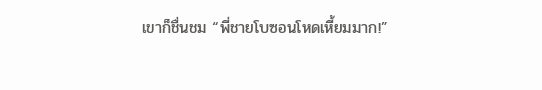เขาก็ชื่นชม “พี่ชายโบซอนโหดเหี้ยมมาก!”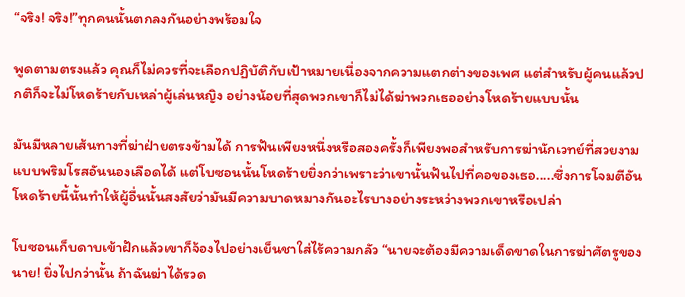“จริง! จริง!”ทุกคนนั้นตกลงกันอย่างพร้อมใจ

พูดตามตรงแล้ว คุณก็ไม่ควรที่จะเลือกปฏิบัติกับเป้าหมายเนื่องจากความแตกต่างของเพศ แต่สำหรับผู้คนแล้วปกติก็จะไม่โหดร้ายกับเหล่าผู้เล่นหญิง อย่างน้อยที่สุดพวกเขาก็ไม่ได้ฆ่าพวกเธออย่างโหดร้ายแบบนั้น

มันมีหลายเส้นทางที่ฆ่าฝ่ายตรงข้ามได้ การฟันเพียงหนึ่งหรือสองครั้งก็เพียงพอสำหรับการฆ่านักเวทย์ที่สวยงามแบบพริมโรสอันนองเลือดได้ แต่โบซอนนั้นโหดร้ายยิ่งกว่าเพราะว่าเขานั้นฟันไปที่คอของเธอ.....ซึ่งการโจมตีอันโหดร้ายนี้นั้นทำให้ผู้อื่นนั้นสงสัยว่ามันมีความบาดหมางกันอะไรบางอย่างระหว่างพวกเขาหรือเปล่า

โบซอนเก็บดาบเข้าฝักแล้วเขาก็จ้องไปอย่างเย็นชาใส่ไร้ความกลัว “นายจะต้องมีความเด็ดขาดในการฆ่าศัตรูของนาย! ยิ่งไปกว่านั้น ถ้าฉันฆ่าได้รวด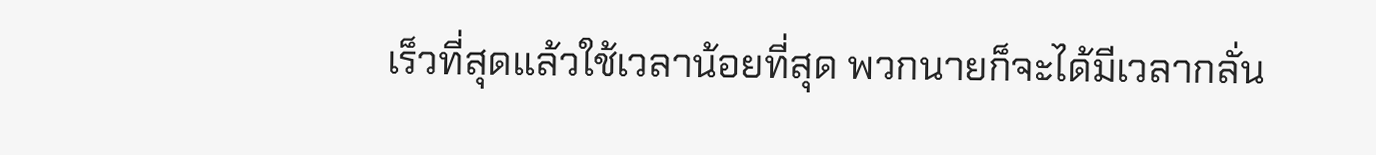เร็วที่สุดแล้วใช้เวลาน้อยที่สุด พวกนายก็จะได้มีเวลากลั่น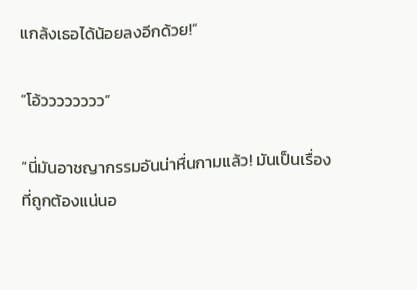แกล้งเธอได้น้อยลงอีกด้วย!”

“โอ้วววววววว”

“นี่มันอาชญากรรมอันน่าหื่นกามแล้ว! มันเป็นเรื่องที่ถูกต้องแน่นอ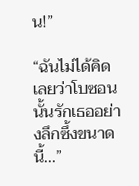น!”

“ฉันไม่ได้คิดเลยว่าโบซอนนั้นรักเธออย่างลึกซึ้งขนาดนี้...”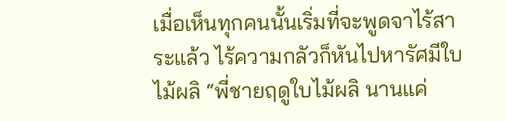เมื่อเห็นทุกคนนั้นเริ่มที่จะพูดจาไร้สาระแล้ว ไร้ความกลัวก็หันไปหารัศมีใบไม้ผลิ “พี่ชายฤดูใบไม้ผลิ นานแค่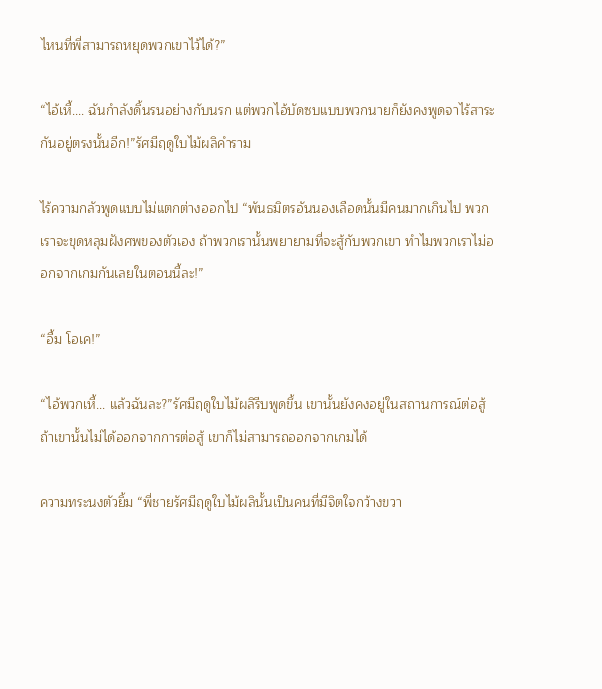ไหนที่พี่สามารถหยุดพวกเขาไว้ได้?”

“ไอ้เหี้.... ฉันกำลังดิ้นรนอย่างกับนรก แต่พวกไอ้บัดซบแบบพวกนายก็ยังคงพูดจาไร้สาระกันอยู่ตรงนั้นอีก!”รัศมีฤดูใบไม้ผลิคำราม

ไร้ความกลัวพูดแบบไม่แตกต่างออกไป “พันธมิตรอันนองเลือดนั้นมีคนมากเกินไป พวกเราจะขุดหลุมฝังศพของตัวเอง ถ้าพวกเรานั้นพยายามที่จะสู้กับพวกเขา ทำไมพวกเราไม่ออกจากเกมกันเลยในตอนนี้ละ!”

“อื้ม โอเค!”

“ไอ้พวกเหี้... แล้วฉันละ?”รัศมีฤดูใบไม้ผลิรีบพูดขึ้น เขานั้นยังคงอยู่ในสถานการณ์ต่อสู้ ถ้าเขานั้นไม่ได้ออกจากการต่อสู้ เขาก็ไม่สามารถออกจากเกมได้

ความทระนงตัวยิ้ม “พี่ชายรัศมีฤดูใบไม้ผลินั้นเป็นคนที่มีจิตใจกว้างขวา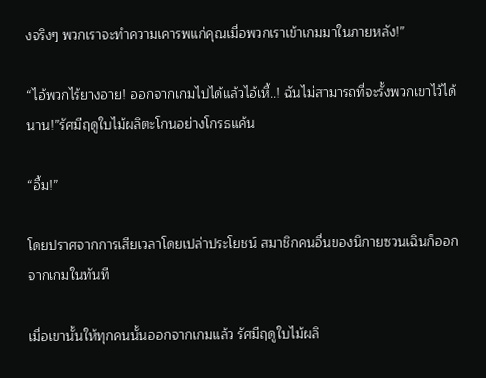งจริงๆ พวกเราจะทำความเคารพแก่คุณเมื่อพวกเราเข้าเกมมาในภายหลัง!”

“ไอ้พวกไร้ยางอาย! ออกจากเกมไปได้แล้วไอ้เหี้..! ฉันไม่สามารถที่จะรั้งพวกเขาไว้ได้นาน!”รัศมีฤดูใบไม้ผลิตะโกนอย่างโกรธแค้น

“อื้ม!”

โดยปราศจากการเสียเวลาโดยเปล่าประโยชน์ สมาชิกคนอื่นของนิกายซวนเฉินก็ออกจากเกมในทันที

เมื่อเขานั้นให้ทุกคนนั้นออกจากเกมแล้ว รัศมีฤดูใบไม้ผลิ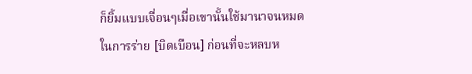ก็ยิ้มแบบเจื่อนๆเมื่อเขานั้นใช้มานาจนหมดในการร่าย [บิดเบือน] ก่อนที่จะหลบห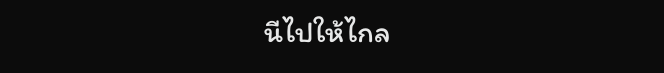นีไปให้ไกล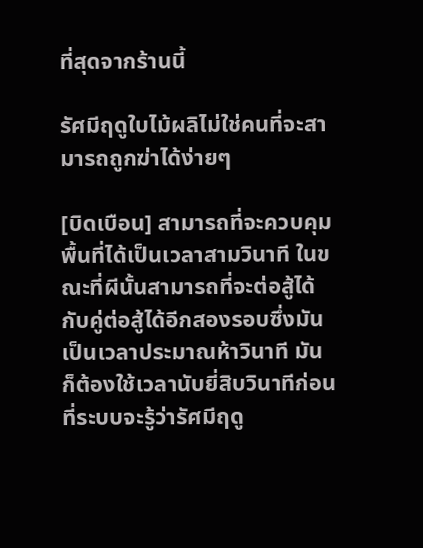ที่สุดจากร้านนี้

รัศมีฤดูใบไม้ผลิไม่ใช่คนที่จะสามารถถูกฆ่าได้ง่ายๆ

[บิดเบือน] สามารถที่จะควบคุมพื้นที่ได้เป็นเวลาสามวินาที ในขณะที่ผีนั้นสามารถที่จะต่อสู้ได้กับคู่ต่อสู้ได้อีกสองรอบซึ่งมันเป็นเวลาประมาณห้าวินาที มันก็ต้องใช้เวลานับยี่สิบวินาทีก่อนที่ระบบจะรู้ว่ารัศมีฤดู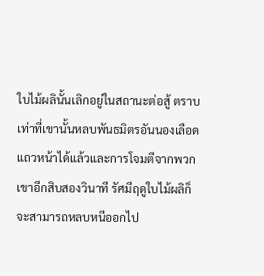ใบไม้ผลินั้นเลิกอยู่ในสถานะต่อสู้ ตราบเท่าที่เขานั้นหลบพันธมิตรอันนองเลือดแถวหน้าได้แล้วและการโจมตีจากพวกเขาอีกสิบสองวินาที รัศมีฤดูใบไม้ผลิก็จะสามารถหลบหนีออกไป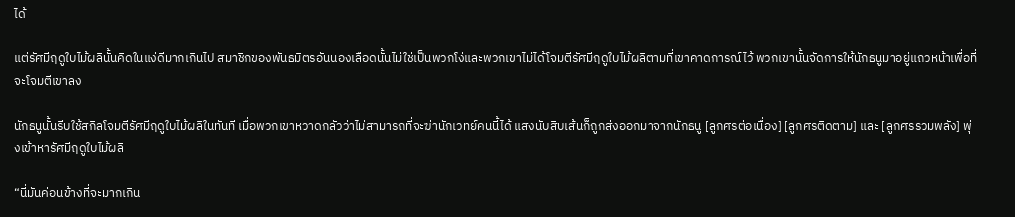ได้

แต่รัศมีฤดูใบไม้ผลินั้นคิดในแง่ดีมากเกินไป สมาชิกของพันธมิตรอันนองเลือดนั้นไม่ใช่เป็นพวกโง่และพวกเขาไม่ได้โจมตีรัศมีฤดูใบไม้ผลิตามที่เขาคาดการณ์ไว้ พวกเขานั้นจัดการให้นักธนูมาอยู่แถวหน้าเพื่อที่จะโจมตีเขาลง

นักธนูนั้นรีบใช้สกิลโจมตีรัศมีฤดูใบไม้ผลิในทันที เมื่อพวกเขาหวาดกลัวว่าไม่สามารถที่จะฆ่านักเวทย์คนนี้ได้ แสงนับสิบเส้นก็ถูกส่งออกมาจากนักธนู [ลูกศรต่อเนื่อง] [ลูกศรติดตาม] และ [ลูกศรรวมพลัง] พุ่งเข้าหารัศมีฤดูใบไม้ผลิ

“นี่มันค่อนข้างที่จะมากเกิน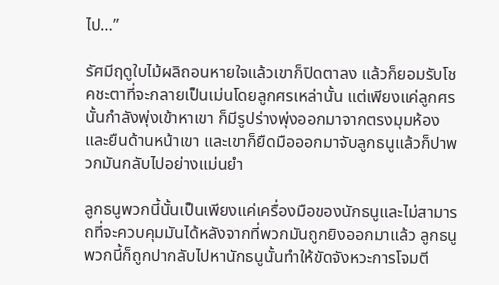ไป…”

รัศมีฤดูใบไม้ผลิถอนหายใจแล้วเขาก็ปิดตาลง แล้วก็ยอมรับโชคชะตาที่จะกลายเป็นเม่นโดยลูกศรเหล่านั้น แต่เพียงแค่ลูกศรนั้นกำลังพุ่งเข้าหาเขา ก็มีรูปร่างพุ่งออกมาจากตรงมุมห้องและยืนด้านหน้าเขา และเขาก็ยืดมือออกมาจับลูกธนูแล้วก็ปาพวกมันกลับไปอย่างแม่นยำ

ลูกธนูพวกนี้นั้นเป็นเพียงแค่เครื่องมือของนักธนูและไม่สามารถที่จะควบคุมมันได้หลังจากที่พวกมันถูกยิงออกมาแล้ว ลูกธนูพวกนี้ก็ถูกปากลับไปหานักธนูนั้นทำให้ขัดจังหวะการโจมตี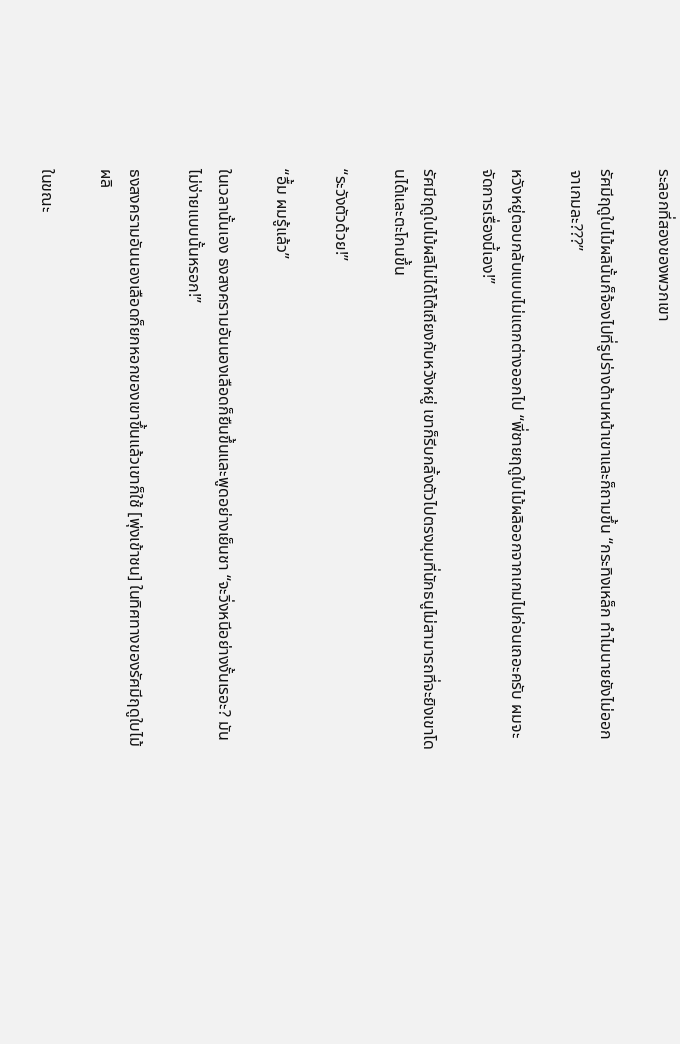ระลอกที่สองของพวกเขา

รัศมีฤดูใบไม้ผลินั้นก็จ้องไปที่รูปร่างด้านหน้าเขาและก็ถามขึ้น “กระทิงเหล็ก ทำไมนายยังไม่ออกจาเกมละ???”

หวังหยู่ตอบกลับแบบไม่แตกต่างออกไป “พี่ชายฤดูใบไม้ผลิออกจากเกมไปก่อนเถอะครับ ผมจะจัดการเรื่องนี้เอง!”

รัศมีฤดูใบไม้ผลิไม่ได้โต้เถียงกับหวังหยู่ เขาก็รีบกลิ้งตัวไปตรงมุมที่นักธนูไม่สามารถที่จะยิงเขาโดนได้และตะโกนขึ้น

“ระวังตัวด้วย!”

“อื้ม ผมรู้แล้ว”

ในเวลานั้นเอง ธงสงครามอันนองเลือดก็ยืนขึ้นและพูดอย่างเย็นชา “จะวิ่งหนีอย่างงั้นเรอะ? มันไม่ง่ายแบบนั้นหรอก!”

ธงสงครามอันนองเลือดก็ยกหอกของเขาขึ้นแล้วเขาก็ใช้ [พุ่งเข้าชน] ในทิศทางของรัศมีฤดูใบไม้ผลิ

ในขณะ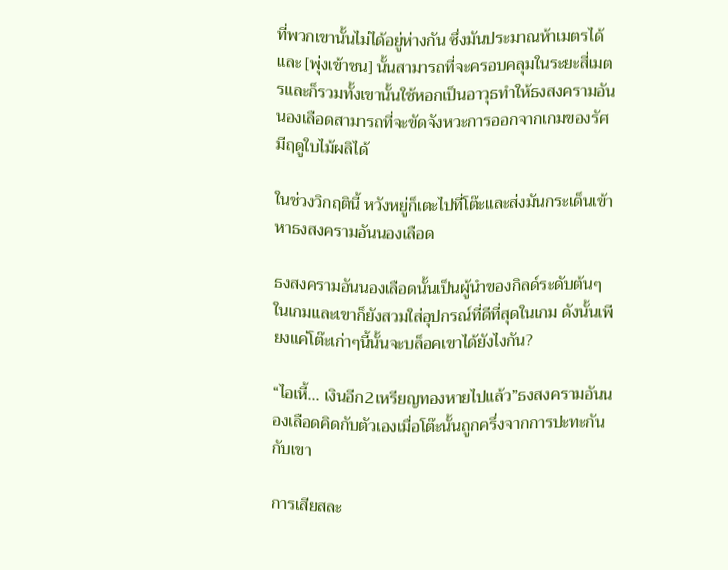ที่พวกเขานั้นไม่ได้อยู่ห่างกัน ซึ่งมันประมาณห้าเมตรได้และ [พุ่งเข้าชน] นั้นสามารถที่จะครอบคลุมในระยะสี่เมตรและก็รวมทั้งเขานั้นใช้หอกเป็นอาวุธทำให้ธงสงครามอันนองเลือดสามารถที่จะขัดจังหวะการออกจากเกมของรัศมีฤดูใบไม้ผลิได้

ในช่วงวิกฤตินี้ หวังหยู่ก็เตะไปที่โต๊ะและส่งมันกระเด็นเข้าหาธงสงครามอันนองเลือด

ธงสงครามอันนองเลือดนั้นเป็นผู้นำของกิลด์ระดับต้นๆในเกมและเขาก็ยังสวมใส่อุปกรณ์ที่ดีที่สุดในเกม ดังนั้นเพียงแค่โต๊ะเก่าๆนี้นั้นจะบล็อคเขาได้ยังไงกัน?

“ไอเหี้... เงินอีก2เหรียญทองหายไปแล้ว”ธงสงครามอันนองเลือดคิดกับตัวเองเมื่อโต๊ะนั้นถูกครึ่งจากการปะทะกันกับเขา

การเสียสละ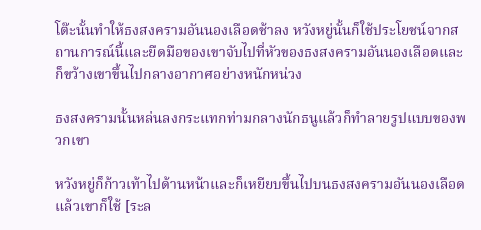โต๊ะนั้นทำให้ธงสงครามอันนองเลือดช้าลง หวังหยู่นั้นก็ใช้ประโยชน์จากสถานการณ์นี้และยืดมือของเขาจับไปที่หัวของธงสงครามอันนองเลือดและก็ขว้างเขาขึ้นไปกลางอากาศอย่างหนักหน่วง

ธงสงครามนั้นหล่นลงกระแทกท่ามกลางนักธนูแล้วก็ทำลายรูปแบบของพวกเขา

หวังหยู่ก็ก้าวเท้าไปด้านหน้าและก็เหยียบขึ้นไปบนธงสงครามอันนองเลือดแล้วเขาก็ใช้ [ระล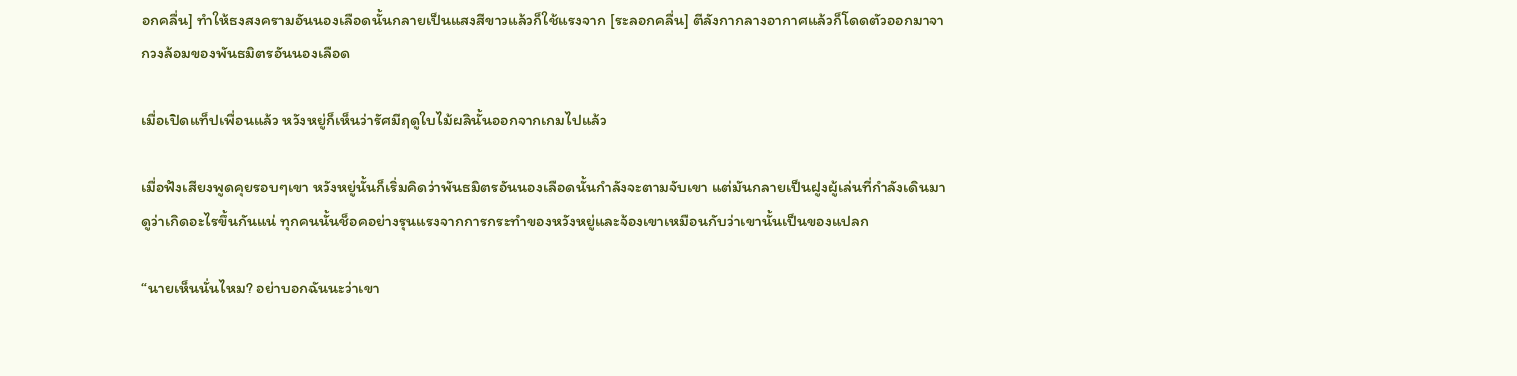อกคลื่น] ทำให้ธงสงครามอันนองเลือดนั้นกลายเป็นแสงสีขาวแล้วก็ใช้แรงจาก [ระลอกคลื่น] ตีลังกากลางอากาศแล้วก็โดดตัวออกมาจากวงล้อมของพันธมิตรอันนองเลือด

เมื่อเปิดแท็ปเพื่อนแล้ว หวังหยู่ก็เห็นว่ารัศมีฤดูใบไม้ผลินั้นออกจากเกมไปแล้ว

เมื่อฟังเสียงพูดคุยรอบๆเขา หวังหยู่นั้นก็เริ่มคิดว่าพันธมิตรอันนองเลือดนั้นกำลังจะตามจับเขา แต่มันกลายเป็นฝูงผู้เล่นที่กำลังเดินมาดูว่าเกิดอะไรขึ้นกันแน่ ทุกคนนั้นช็อคอย่างรุนแรงจากการกระทำของหวังหยู่และจ้องเขาเหมือนกับว่าเขานั้นเป็นของแปลก

“นายเห็นนั่นไหม? อย่าบอกฉันนะว่าเขา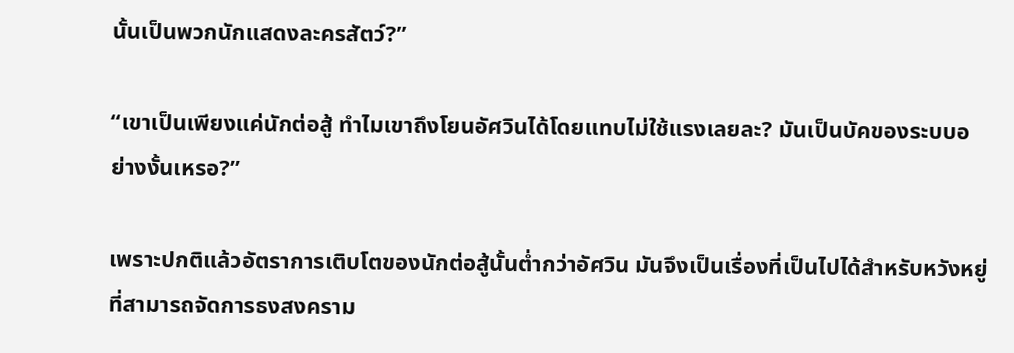นั้นเป็นพวกนักแสดงละครสัตว์?”

“เขาเป็นเพียงแค่นักต่อสู้ ทำไมเขาถึงโยนอัศวินได้โดยแทบไม่ใช้แรงเลยละ? มันเป็นบัคของระบบอย่างงั้นเหรอ?”

เพราะปกติแล้วอัตราการเติบโตของนักต่อสู้นั้นต่ำกว่าอัศวิน มันจึงเป็นเรื่องที่เป็นไปได้สำหรับหวังหยู่ที่สามารถจัดการธงสงคราม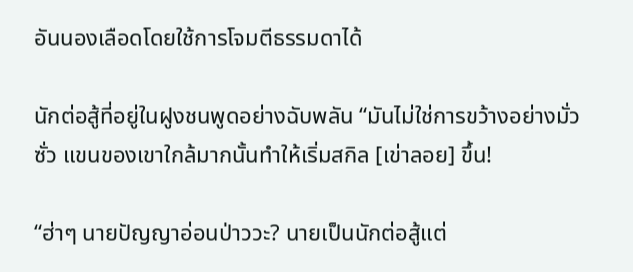อันนองเลือดโดยใช้การโจมตีธรรมดาได้

นักต่อสู้ที่อยู่ในฝูงชนพูดอย่างฉับพลัน “มันไม่ใช่การขว้างอย่างมั่วซั่ว แขนของเขาใกล้มากนั้นทำให้เริ่มสกิล [เข่าลอย] ขึ้น!

“ฮ่าๆ นายปัญญาอ่อนป่าววะ? นายเป็นนักต่อสู้แต่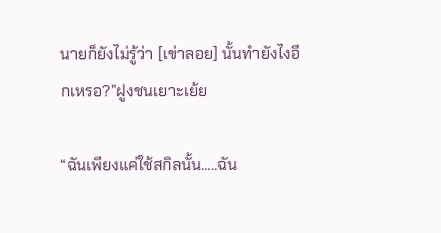นายก็ยังไม่รู้ว่า [เข่าลอย] นั้นทำยังไงอีกเหรอ?”ฝูงชนเยาะเย้ย

“ฉันเพียงแค่ใช้สกิลนั้น.....ฉัน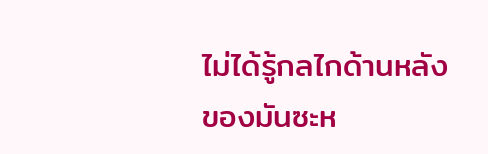ไม่ได้รู้กลไกด้านหลังของมันซะห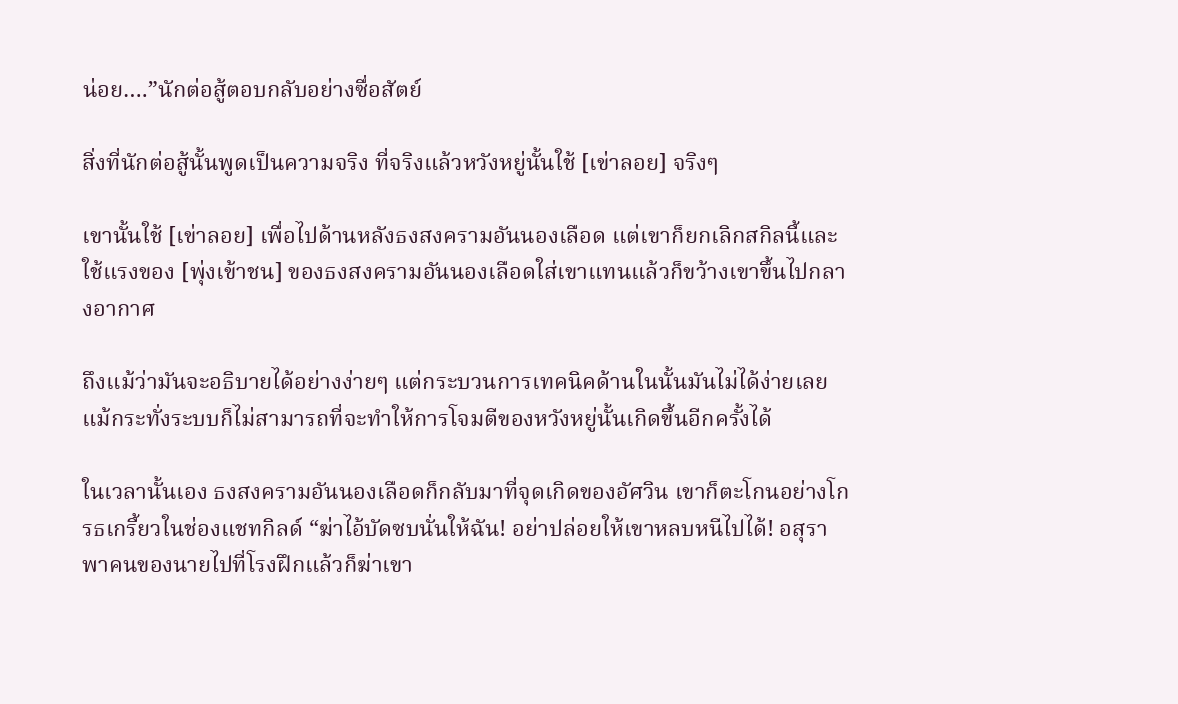น่อย….”นักต่อสู้ตอบกลับอย่างซื่อสัตย์

สิ่งที่นักต่อสู้นั้นพูดเป็นความจริง ที่จริงแล้วหวังหยู่นั้นใช้ [เข่าลอย] จริงๆ

เขานั้นใช้ [เข่าลอย] เพื่อไปด้านหลังธงสงครามอันนองเลือด แต่เขาก็ยกเลิกสกิลนี้และใช้แรงของ [พุ่งเข้าชน] ของธงสงครามอันนองเลือดใส่เขาแทนแล้วก็ขว้างเขาขึ้นไปกลางอากาศ

ถึงแม้ว่ามันจะอธิบายได้อย่างง่ายๆ แต่กระบวนการเทคนิคด้านในนั้นมันไม่ได้ง่ายเลย แม้กระทั่งระบบก็ไม่สามารถที่จะทำให้การโจมตีของหวังหยู่นั้นเกิดขึ้นอีกครั้งได้

ในเวลานั้นเอง ธงสงครามอันนองเลือดก็กลับมาที่จุดเกิดของอัศวิน เขาก็ตะโกนอย่างโกรธเกรี้ยวในช่องแชทกิลด์ “ฆ่าไอ้บัดซบนั่นให้ฉัน! อย่าปล่อยให้เขาหลบหนีไปได้! อสุรา พาคนของนายไปที่โรงฝึกแล้วก็ฆ่าเขา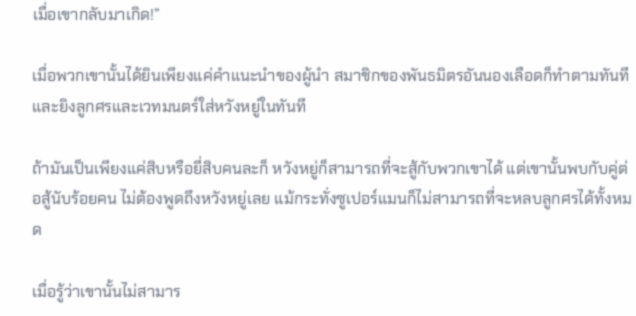เมื่อเขากลับมาเกิด!”

เมื่อพวกเขานั้นได้ยินเพียงแค่คำแนะนำของผู้นำ สมาชิกของพันธมิตรอันนองเลือดก็ทำตามทันทีและยิงลูกศรและเวทมนตร์ใส่หวังหยู่ในทันที

ถ้ามันเป็นเพียงแค่สิบหรือยี่สิบคนละก็ หวังหยู่ก็สามารถที่จะสู้กับพวกเขาได้ แต่เขานั้นพบกับคู่ต่อสู้นับร้อยคน ไม่ต้องพูดถึงหวังหยู่เลย แม้กระทั่งซูเปอร์แมนก็ไม่สามารถที่จะหลบลูกศรได้ทั้งหมด

เมื่อรู้ว่าเขานั้นไม่สามาร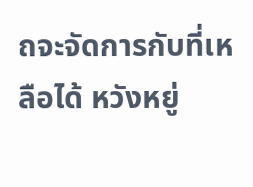ถจะจัดการกับที่เหลือได้ หวังหยู่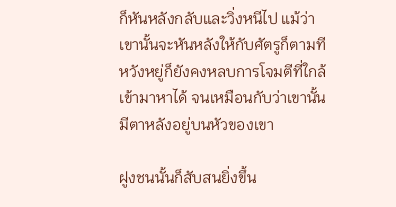ก็หันหลังกลับและวิ่งหนีไป แม้ว่าเขานั้นจะหันหลังให้กับศัตรูก็ตามที หวังหยู่ก็ยังคงหลบการโจมตีที่ใกล้เข้ามาหาได้ จนเหมือนกับว่าเขานั้นมีตาหลังอยู่บนหัวของเขา

ฝูงชนนั้นก็สับสนยิ่งขึ้น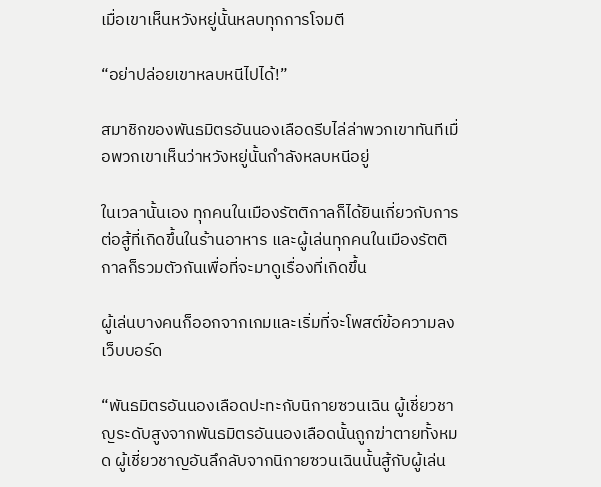เมื่อเขาเห็นหวังหยู่นั้นหลบทุกการโจมตี

“อย่าปล่อยเขาหลบหนีไปได้!”

สมาชิกของพันธมิตรอันนองเลือดรีบไล่ล่าพวกเขาทันทีเมื่อพวกเขาเห็นว่าหวังหยู่นั้นกำลังหลบหนีอยู่

ในเวลานั้นเอง ทุกคนในเมืองรัตติกาลก็ได้ยินเกี่ยวกับการต่อสู้ที่เกิดขึ้นในร้านอาหาร และผู้เล่นทุกคนในเมืองรัตติกาลก็รวมตัวกันเพื่อที่จะมาดูเรื่องที่เกิดขึ้น

ผู้เล่นบางคนก็ออกจากเกมและเริ่มที่จะโพสต์ข้อความลงเว็บบอร์ด

“พันธมิตรอันนองเลือดปะทะกับนิกายซวนเฉิน ผู้เชี่ยวชาญระดับสูงจากพันธมิตรอันนองเลือดนั้นถูกฆ่าตายทั้งหมด ผู้เชี่ยวชาญอันลึกลับจากนิกายซวนเฉินนั้นสู้กับผู้เล่น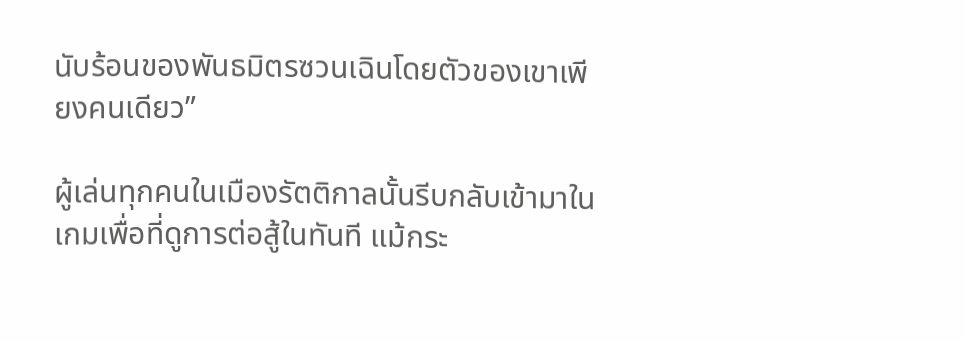นับร้อนของพันธมิตรซวนเฉินโดยตัวของเขาเพียงคนเดียว”

ผู้เล่นทุกคนในเมืองรัตติกาลนั้นรีบกลับเข้ามาในเกมเพื่อที่ดูการต่อสู้ในทันที แม้กระ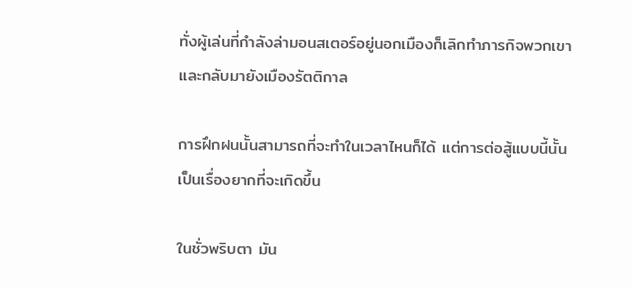ทั่งผู้เล่นที่กำลังล่ามอนสเตอร์อยู่นอกเมืองก็เลิกทำภารกิจพวกเขาและกลับมายังเมืองรัตติกาล

การฝึกฝนนั้นสามารถที่จะทำในเวลาไหนก็ได้ แต่การต่อสู้แบบนี้นั้นเป็นเรื่องยากที่จะเกิดขึ้น

ในชั่วพริบตา มัน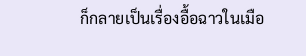ก็กลายเป็นเรื่องอื้อฉาวในเมือ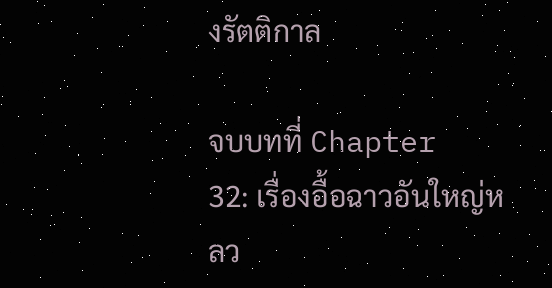งรัตติกาล

จบบทที่ Chapter 32: เรื่องอื้อฉาวอันใหญ่หลว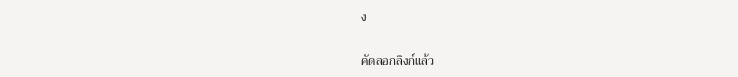ง

คัดลอกลิงก์แล้ว